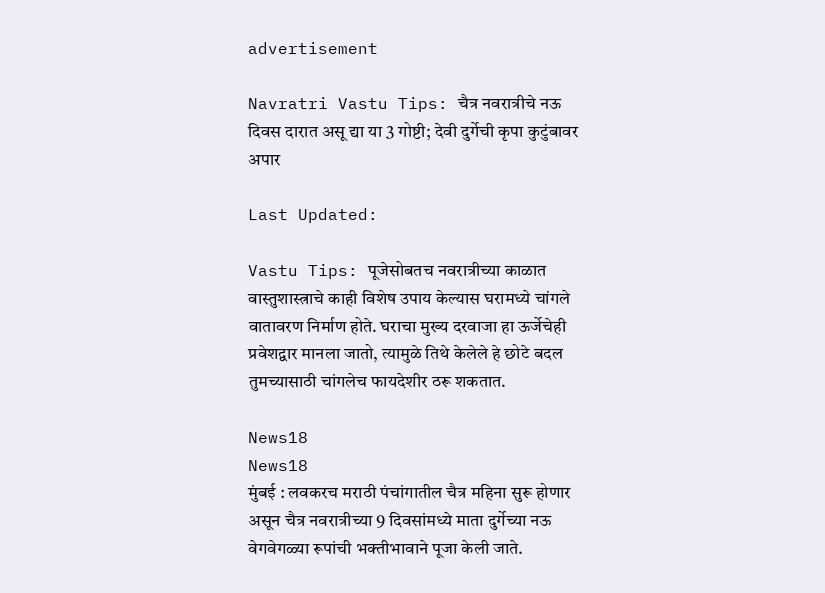advertisement

Navratri Vastu Tips: चैत्र नवरात्रीचे नऊ दिवस दारात असू द्या या 3 गोष्टी; देवी दुर्गेची कृपा कुटुंबावर अपार

Last Updated:

Vastu Tips: पूजेसोबतच नवरात्रीच्या काळात वास्तुशास्त्राचे काही विशेष उपाय केल्यास घरामध्ये चांगले वातावरण निर्माण होते. घराचा मुख्य दरवाजा हा ऊर्जेचेही प्रवेशद्वार मानला जातो, त्यामुळे तिथे केलेले हे छोटे बदल तुमच्यासाठी चांगलेच फायदेशीर ठरू शकतात.

News18
News18
मुंबई : लवकरच मराठी पंचांगातील चैत्र महिना सुरू होणार असून चैत्र नवरात्रीच्या 9 दिवसांमध्ये माता दुर्गेच्या नऊ वेगवेगळ्या रूपांची भक्तीभावाने पूजा केली जाते.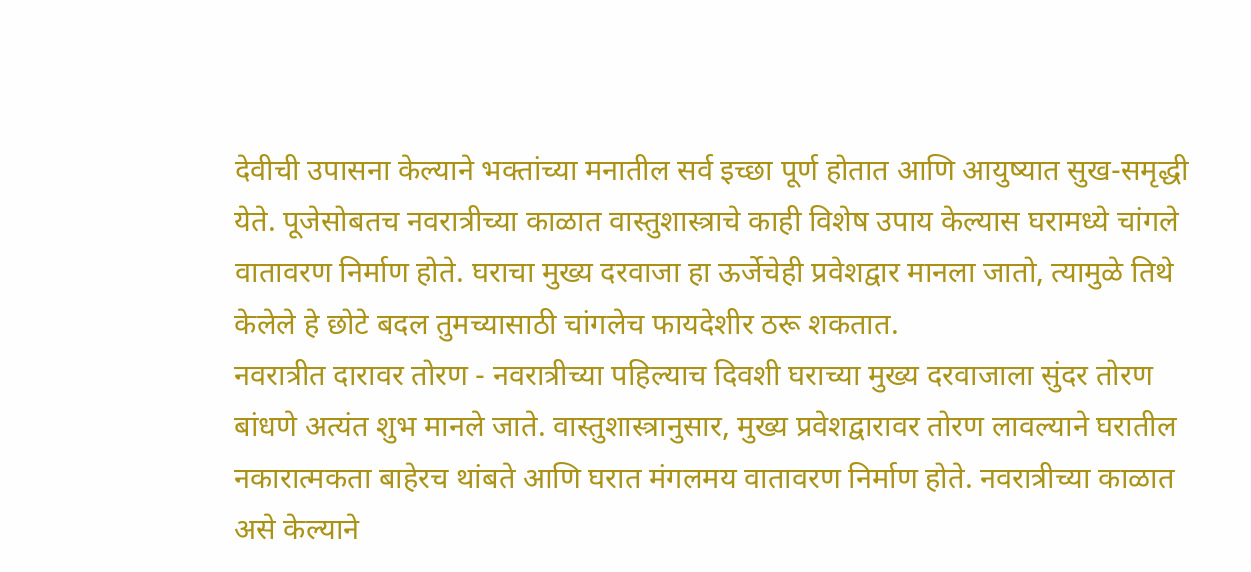देवीची उपासना केल्याने भक्तांच्या मनातील सर्व इच्छा पूर्ण होतात आणि आयुष्यात सुख-समृद्धी येते. पूजेसोबतच नवरात्रीच्या काळात वास्तुशास्त्राचे काही विशेष उपाय केल्यास घरामध्ये चांगले वातावरण निर्माण होते. घराचा मुख्य दरवाजा हा ऊर्जेचेही प्रवेशद्वार मानला जातो, त्यामुळे तिथे केलेले हे छोटे बदल तुमच्यासाठी चांगलेच फायदेशीर ठरू शकतात.
नवरात्रीत दारावर तोरण - नवरात्रीच्या पहिल्याच दिवशी घराच्या मुख्य दरवाजाला सुंदर तोरण बांधणे अत्यंत शुभ मानले जाते. वास्तुशास्त्रानुसार, मुख्य प्रवेशद्वारावर तोरण लावल्याने घरातील नकारात्मकता बाहेरच थांबते आणि घरात मंगलमय वातावरण निर्माण होते. नवरात्रीच्या काळात असे केल्याने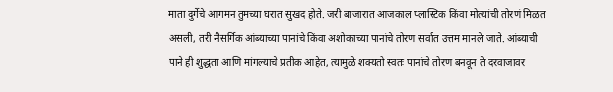माता दुर्गेचे आगमन तुमच्या घरात सुखद होते. जरी बाजारात आजकाल प्लास्टिक किंवा मोत्यांची तोरणं मिळत असली, तरी नैसर्गिक आंब्याच्या पानांचे किंवा अशोकाच्या पानांचे तोरण सर्वात उत्तम मानले जाते. आंब्याची पाने ही शुद्धता आणि मांगल्याचे प्रतीक आहेत, त्यामुळे शक्यतो स्वतः पानांचे तोरण बनवून ते दरवाजावर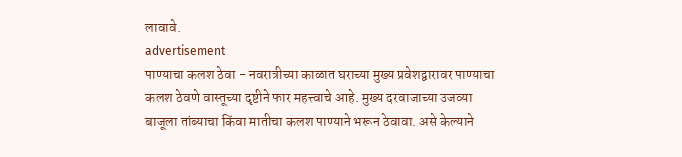लावावे.
advertisement
पाण्याचा कलश ठेवा - नवरात्रीच्या काळात घराच्या मुख्य प्रवेशद्वारावर पाण्याचा कलश ठेवणे वास्तूच्या दृष्टीने फार महत्त्वाचे आहे. मुख्य दरवाजाच्या उजव्या बाजूला तांब्याचा किंवा मातीचा कलश पाण्याने भरून ठेवावा. असे केल्याने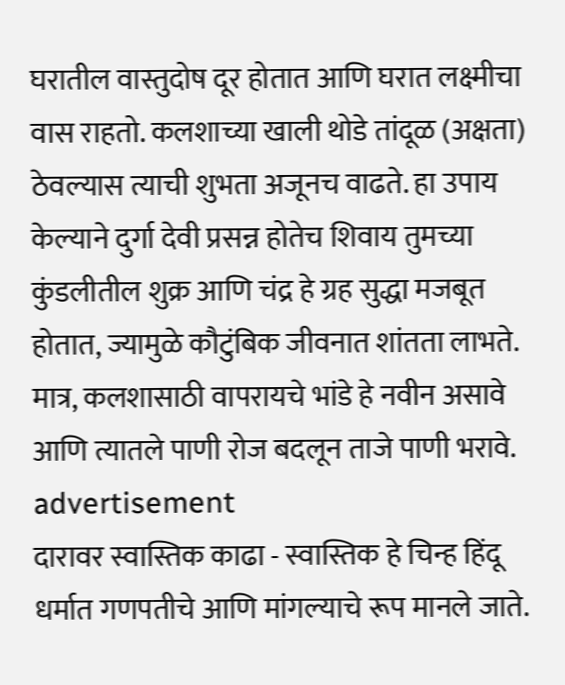घरातील वास्तुदोष दूर होतात आणि घरात लक्ष्मीचा वास राहतो. कलशाच्या खाली थोडे तांदूळ (अक्षता) ठेवल्यास त्याची शुभता अजूनच वाढते. हा उपाय केल्याने दुर्गा देवी प्रसन्न होतेच शिवाय तुमच्या कुंडलीतील शुक्र आणि चंद्र हे ग्रह सुद्धा मजबूत होतात, ज्यामुळे कौटुंबिक जीवनात शांतता लाभते. मात्र, कलशासाठी वापरायचे भांडे हे नवीन असावे आणि त्यातले पाणी रोज बदलून ताजे पाणी भरावे.
advertisement
दारावर स्वास्तिक काढा - स्वास्तिक हे चिन्ह हिंदू धर्मात गणपतीचे आणि मांगल्याचे रूप मानले जाते.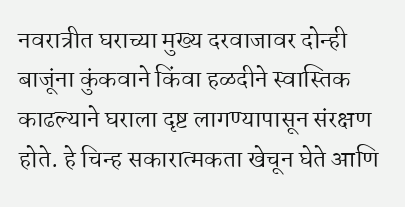नवरात्रीत घराच्या मुख्य दरवाजावर दोन्ही बाजूंना कुंकवाने किंवा हळदीने स्वास्तिक काढल्याने घराला दृष्ट लागण्यापासून संरक्षण होते. हे चिन्ह सकारात्मकता खेचून घेते आणि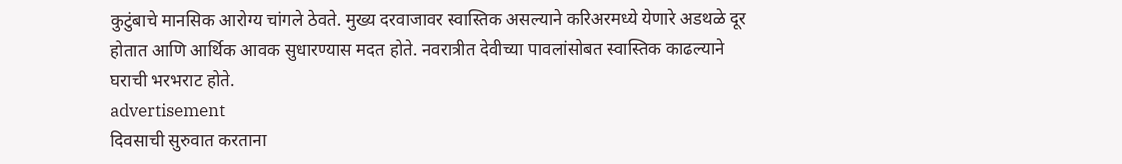कुटुंबाचे मानसिक आरोग्य चांगले ठेवते. मुख्य दरवाजावर स्वास्तिक असल्याने करिअरमध्ये येणारे अडथळे दूर होतात आणि आर्थिक आवक सुधारण्यास मदत होते. नवरात्रीत देवीच्या पावलांसोबत स्वास्तिक काढल्याने घराची भरभराट होते.
advertisement
दिवसाची सुरुवात करताना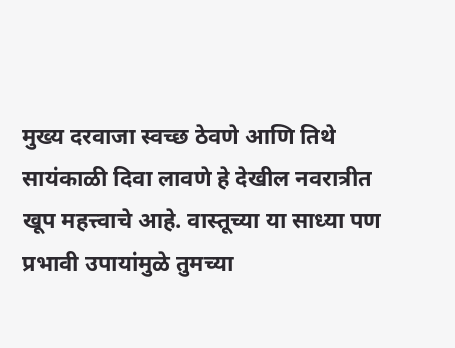मुख्य दरवाजा स्वच्छ ठेवणे आणि तिथे सायंकाळी दिवा लावणे हे देखील नवरात्रीत खूप महत्त्वाचे आहे. वास्तूच्या या साध्या पण प्रभावी उपायांमुळे तुमच्या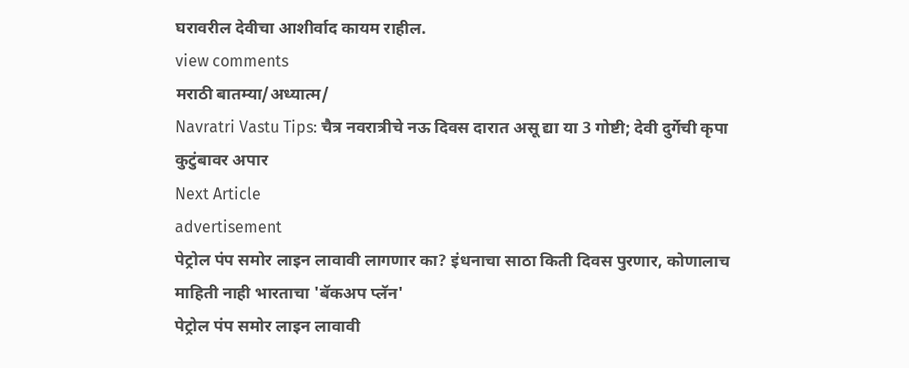घरावरील देवीचा आशीर्वाद कायम राहील.
view comments
मराठी बातम्या/अध्यात्म/
Navratri Vastu Tips: चैत्र नवरात्रीचे नऊ दिवस दारात असू द्या या 3 गोष्टी; देवी दुर्गेची कृपा कुटुंबावर अपार
Next Article
advertisement
पेट्रोल पंप समोर लाइन लावावी लागणार का? इंधनाचा साठा किती दिवस पुरणार, कोणालाच माहिती नाही भारताचा 'बॅकअप प्लॅन'
पेट्रोल पंप समोर लाइन लावावी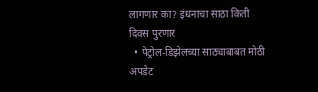लागणार का? इंधनाचा साठा किती दिवस पुरणार
  • पेट्रोल-डिझेलच्या साठ्याबाबत मोठी अपडेट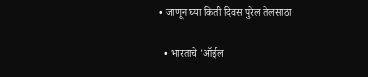• जाणून घ्या किती दिवस पुरेल तेलसाठा

  • भारताचे 'ऑईल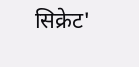सिक्रेट'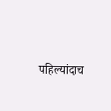पहिल्यांदाच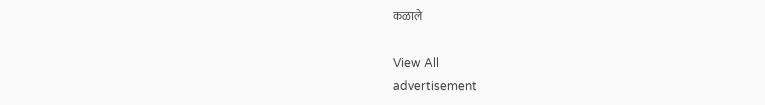कळाले

View All
advertisement